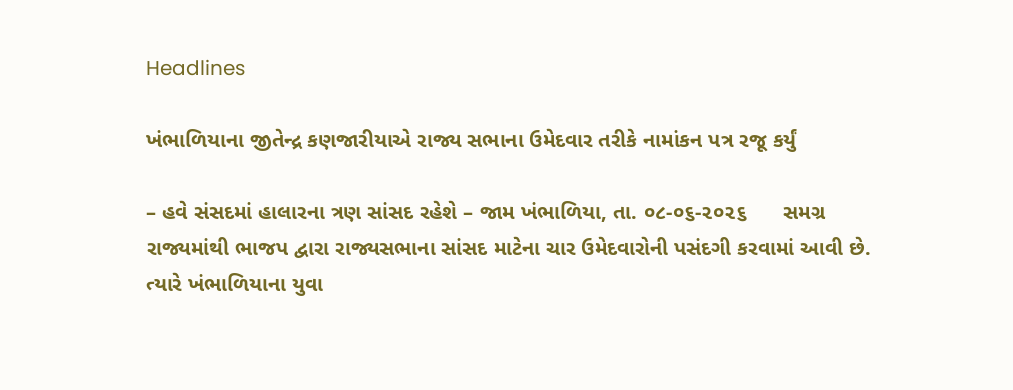Headlines

ખંભાળિયાના જીતેન્દ્ર કણજારીયાએ રાજ્ય સભાના ઉમેદવાર તરીકે નામાંકન પત્ર રજૂ કર્યું

– હવે સંસદમાં હાલારના ત્રણ સાંસદ રહેશે – જામ ખંભાળિયા, તા. ૦૮-૦૬-૨૦૨૬      સમગ્ર રાજ્યમાંથી ભાજપ દ્વારા રાજ્યસભાના સાંસદ માટેના ચાર ઉમેદવારોની પસંદગી કરવામાં આવી છે. ત્યારે ખંભાળિયાના યુવા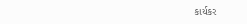કાર્યકર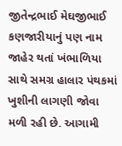જીતેન્દ્રભાઈ મેઘજીભાઈ કણજારીયાનું પણ નામ જાહેર થતાં ખંભાળિયા સાથે સમગ્ર હાલાર પંથકમાં ખુશીની લાગણી જોવા મળી રહી છે. આગામી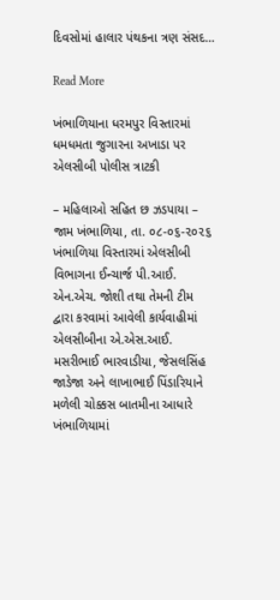દિવસોમાં હાલાર પંથકના ત્રણ સંસદ…

Read More

ખંભાળિયાના ધરમપુર વિસ્તારમાં ધમધમતા જુગારના અખાડા પર એલસીબી પોલીસ ત્રાટકી

– મહિલાઓ સહિત છ ઝડપાયા – જામ ખંભાળિયા, તા. ૦૮-૦૬-૨૦૨૬      ખંભાળિયા વિસ્તારમાં એલસીબી વિભાગના ઈન્ચાર્જ પી.આઈ. એન.એચ. જોશી તથા તેમની ટીમ દ્વારા કરવામાં આવેલી કાર્યવાહીમાં એલસીબીના એ.એસ.આઈ. મસરીભાઈ ભારવાડીયા, જેસલસિંહ જાડેજા અને લાખાભાઈ પિંડારિયાને મળેલી ચોક્કસ બાતમીના આધારે ખંભાળિયામાં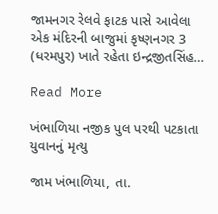જામનગર રેલવે ફાટક પાસે આવેલા એક મંદિરની બાજુમાં કૃષ્ણનગર 3 (ધરમપુર) ખાતે રહેતા ઇન્દ્રજીતસિંહ…

Read More

ખંભાળિયા નજીક પુલ પરથી પટકાતા યુવાનનું મૃત્યુ

જામ ખંભાળિયા, તા.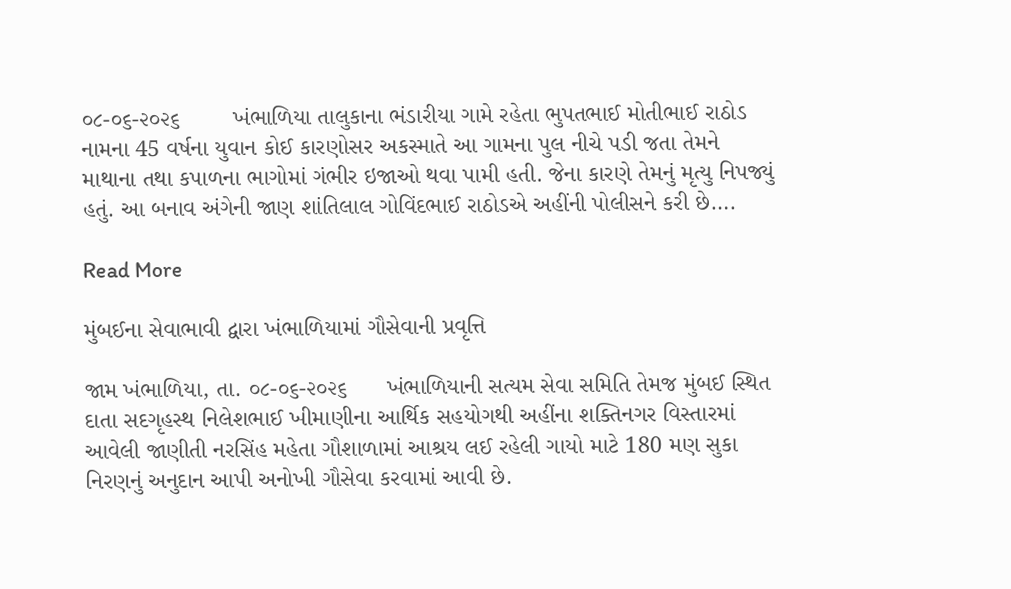૦૮-૦૬-૨૦૨૬        ખંભાળિયા તાલુકાના ભંડારીયા ગામે રહેતા ભુપતભાઈ મોતીભાઈ રાઠોડ નામના 45 વર્ષના યુવાન કોઈ કારણોસર અકસ્માતે આ ગામના પુલ નીચે પડી જતા તેમને માથાના તથા કપાળના ભાગોમાં ગંભીર ઇજાઓ થવા પામી હતી. જેના કારણે તેમનું મૃત્યુ નિપજ્યું હતું. આ બનાવ અંગેની જાણ શાંતિલાલ ગોવિંદભાઈ રાઠોડએ અહીંની પોલીસને કરી છે….

Read More

મુંબઈના સેવાભાવી દ્વારા ખંભાળિયામાં ગૌસેવાની પ્રવૃત્તિ

જામ ખંભાળિયા, તા. ૦૮-૦૬-૨૦૨૬      ખંભાળિયાની સત્યમ સેવા સમિતિ તેમજ મુંબઈ સ્થિત દાતા સદગૃહસ્થ નિલેશભાઈ ખીમાણીના આર્થિક સહયોગથી અહીંના શક્તિનગર વિસ્તારમાં આવેલી જાણીતી નરસિંહ મહેતા ગૌશાળામાં આશ્રય લઈ રહેલી ગાયો માટે 180 મણ સુકા નિરણનું અનુદાન આપી અનોખી ગૌસેવા કરવામાં આવી છે.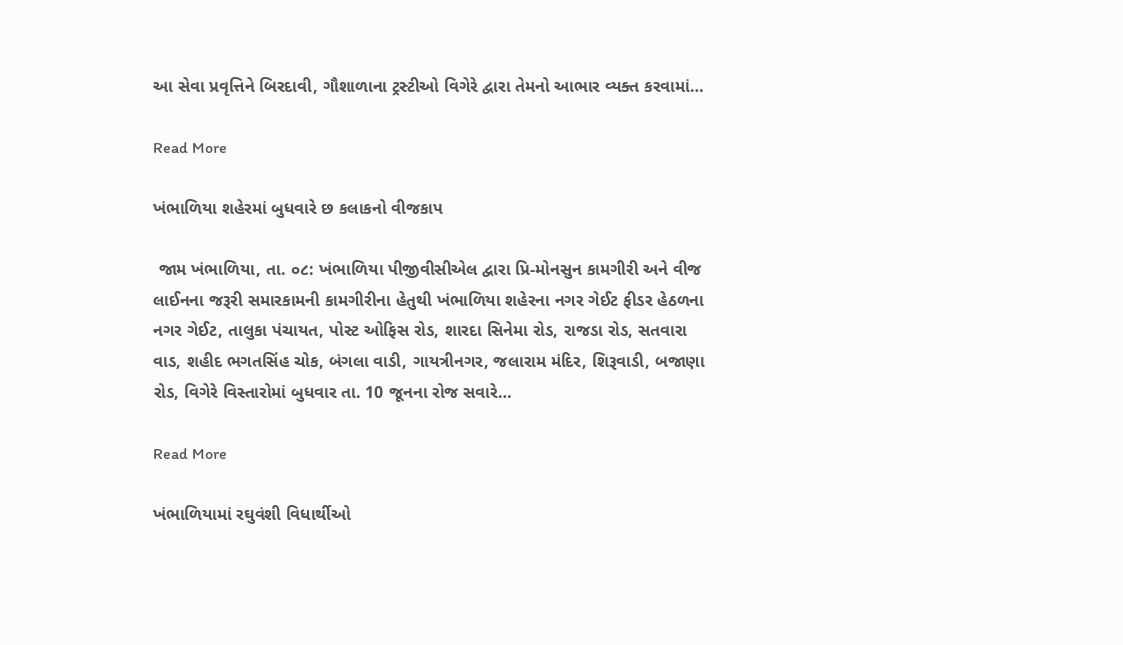આ સેવા પ્રવૃત્તિને બિરદાવી, ગૌશાળાના ટ્રસ્ટીઓ વિગેરે દ્વારા તેમનો આભાર વ્યક્ત કરવામાં…

Read More

ખંભાળિયા શહેરમાં બુધવારે છ કલાકનો વીજકાપ

 જામ ખંભાળિયા, તા. ૦૮: ખંભાળિયા પીજીવીસીએલ દ્વારા પ્રિ-મોનસુન કામગીરી અને વીજ લાઈનના જરૂરી સમારકામની કામગીરીના હેતુથી ખંભાળિયા શહેરના નગર ગેઈટ ફીડર હેઠળના નગર ગેઈટ, તાલુકા પંચાયત, પોસ્ટ ઓફિસ રોડ, શારદા સિનેમા રોડ, રાજડા રોડ, સતવારા વાડ, શહીદ ભગતસિંહ ચોક, બંગલા વાડી, ગાયત્રીનગર, જલારામ મંદિર, શિરૂવાડી, બજાણા રોડ, વિગેરે વિસ્તારોમાં બુધવાર તા. 10 જૂનના રોજ સવારે…

Read More

ખંભાળિયામાં રઘુવંશી વિધાર્થીઓ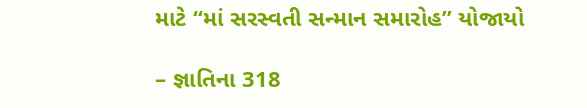માટે “માં સરસ્વતી સન્માન સમારોહ” યોજાયો

– જ્ઞાતિના 318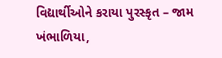વિદ્યાર્થીઓને કરાયા પુરસ્કૃત – જામ ખંભાળિયા,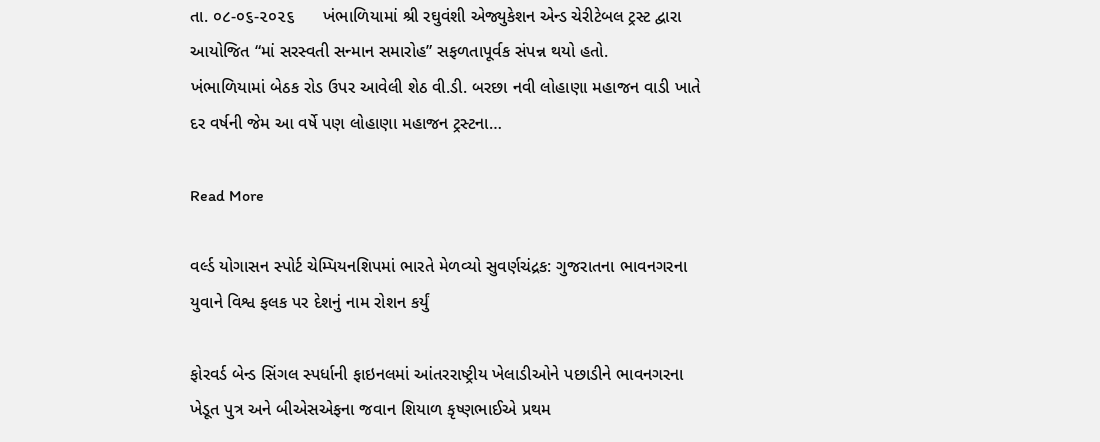તા. ૦૮-૦૬-૨૦૨૬      ખંભાળિયામાં શ્રી રઘુવંશી એજ્યુકેશન એન્ડ ચેરીટેબલ ટ્રસ્ટ દ્વારા આયોજિત “માં સરસ્વતી સન્માન સમારોહ” સફળતાપૂર્વક સંપન્ન થયો હતો.       ખંભાળિયામાં બેઠક રોડ ઉપર આવેલી શેઠ વી.ડી. બરછા નવી લોહાણા મહાજન વાડી ખાતે દર વર્ષની જેમ આ વર્ષે પણ લોહાણા મહાજન ટ્રસ્ટના…

Read More

વર્લ્ડ યોગાસન સ્પોર્ટ ચેમ્પિયનશિપમાં ભારતે મેળવ્યો સુવર્ણચંદ્રક: ગુજરાતના ભાવનગરના યુવાને વિશ્વ ફલક પર દેશનું નામ રોશન કર્યું

ફોરવર્ડ બેન્ડ સિંગલ સ્પર્ધાની ફાઇનલમાં આંતરરાષ્ટ્રીય ખેલાડીઓને પછાડીને ભાવનગરના ખેડૂત પુત્ર અને બીએસએફના જવાન શિયાળ કૃષ્ણભાઈએ પ્રથમ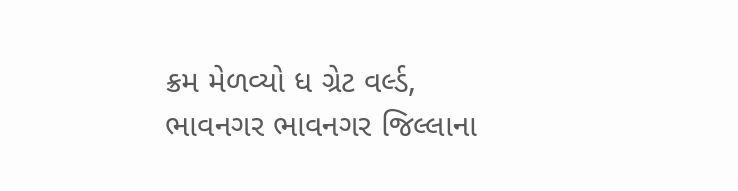ક્રમ મેળવ્યો ધ ગ્રેટ વર્લ્ડ, ભાવનગર ભાવનગર જિલ્લાના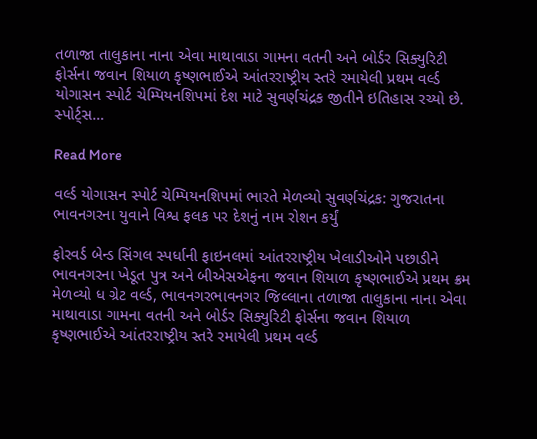તળાજા તાલુકાના નાના એવા માથાવાડા ગામના વતની અને બોર્ડર સિક્યુરિટી ફોર્સના જવાન શિયાળ કૃષ્ણભાઈએ આંતરરાષ્ટ્રીય સ્તરે રમાયેલી પ્રથમ વર્લ્ડ યોગાસન સ્પોર્ટ ચેમ્પિયનશિપમાં દેશ માટે સુવર્ણચંદ્રક જીતીને ઇતિહાસ રચ્યો છે. સ્પોર્ટ્સ…

Read More

વર્લ્ડ યોગાસન સ્પોર્ટ ચેમ્પિયનશિપમાં ભારતે મેળવ્યો સુવર્ણચંદ્રક: ગુજરાતના ભાવનગરના યુવાને વિશ્વ ફલક પર દેશનું નામ રોશન કર્યું

ફોરવર્ડ બેન્ડ સિંગલ સ્પર્ધાની ફાઇનલમાં આંતરરાષ્ટ્રીય ખેલાડીઓને પછાડીને ભાવનગરના ખેડૂત પુત્ર અને બીએસએફના જવાન શિયાળ કૃષ્ણભાઈએ પ્રથમ ક્રમ મેળવ્યો ધ ગ્રેટ વર્લ્ડ, ભાવનગરભાવનગર જિલ્લાના તળાજા તાલુકાના નાના એવા માથાવાડા ગામના વતની અને બોર્ડર સિક્યુરિટી ફોર્સના જવાન શિયાળ કૃષ્ણભાઈએ આંતરરાષ્ટ્રીય સ્તરે રમાયેલી પ્રથમ વર્લ્ડ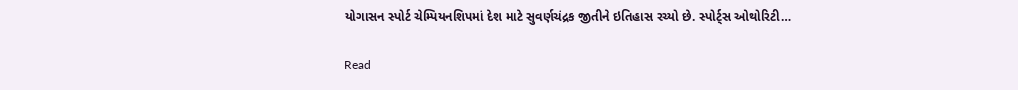યોગાસન સ્પોર્ટ ચેમ્પિયનશિપમાં દેશ માટે સુવર્ણચંદ્રક જીતીને ઇતિહાસ રચ્યો છે. સ્પોર્ટ્સ ઓથોરિટી…

Read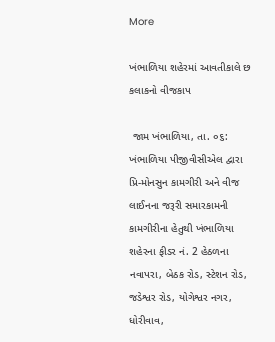More

ખંભાળિયા શહેરમાં આવતીકાલે છ કલાકનો વીજકાપ

 જામ ખંભાળિયા, તા. ૦૬: ખંભાળિયા પીજીવીસીએલ દ્વારા પ્રિ-મોનસુન કામગીરી અને વીજ લાઈનના જરૂરી સમારકામની કામગીરીના હેતુથી ખંભાળિયા શહેરના ફીડર નં. 2 હેઠળના નવાપરા, બેઠક રોડ, સ્ટેશન રોડ, જડેશ્વર રોડ, યોગેશ્વર નગર, ધોરીવાવ,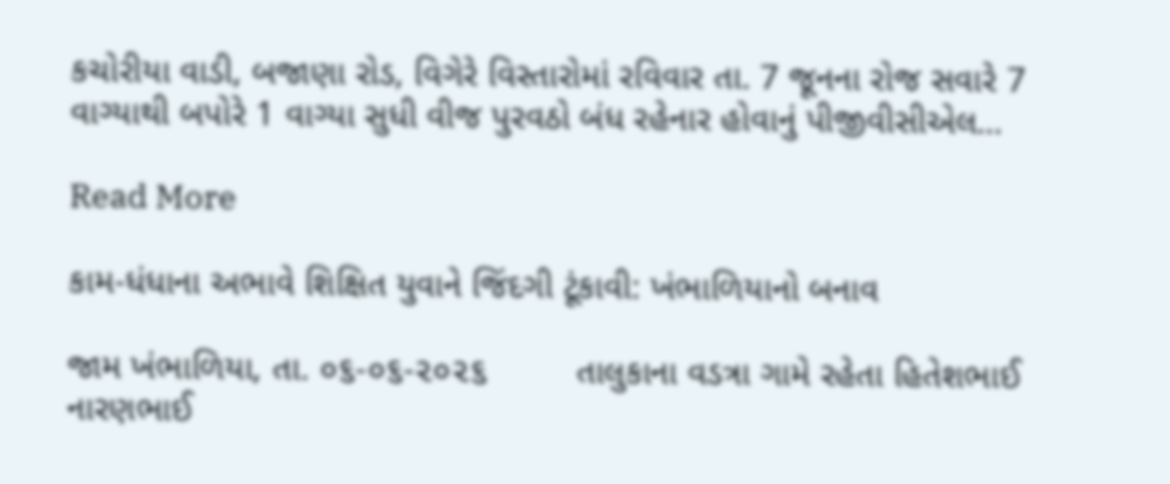કચોરીયા વાડી, બજાણા રોડ, વિગેરે વિસ્તારોમાં રવિવાર તા. 7 જૂનના રોજ સવારે 7 વાગ્યાથી બપોરે 1 વાગ્યા સુધી વીજ પુરવઠો બંધ રહેનાર હોવાનું પીજીવીસીએલ…

Read More

કામ-ધંધાના અભાવે શિક્ષિત યુવાને જિંદગી ટૂંકાવી: ખંભાળિયાનો બનાવ

જામ ખંભાળિયા, તા. ૦૬-૦૬-૨૦૨૬         તાલુકાના વડત્રા ગામે રહેતા હિતેશભાઈ નારણભાઈ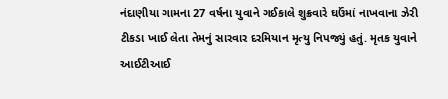નંદાણીયા ગામના 27 વર્ષના યુવાને ગઈકાલે શુક્રવારે ઘઉંમાં નાખવાના ઝેરી ટીકડા ખાઈ લેતા તેમનું સારવાર દરમિયાન મૃત્યુ નિપજ્યું હતું. મૃતક યુવાને આઈટીઆઈ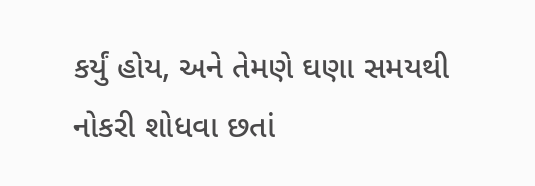કર્યું હોય, અને તેમણે ઘણા સમયથી નોકરી શોધવા છતાં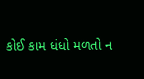કોઈ કામ ધંધો મળતો ન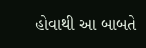હોવાથી આ બાબતે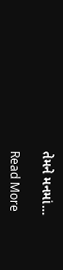તેમને મનમાં…

Read More